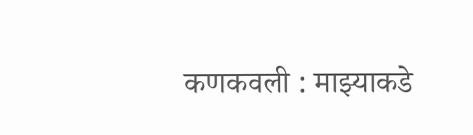कणकवली : माझ्याकडे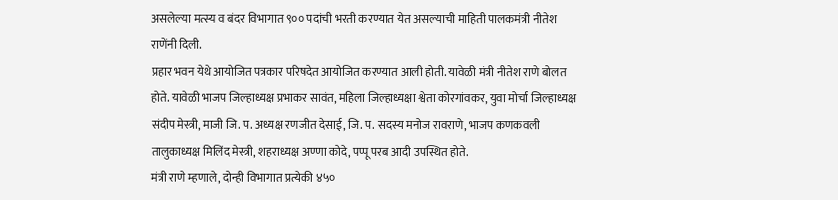असलेल्या मत्स्य व बंदर विभागात ९०० पदांची भरती करण्यात येत असल्याची माहिती पालकमंत्री नीतेश राणेंनी दिली.
प्रहार भवन येथे आयोजित पत्रकार परिषदेत आयोजित करण्यात आली होती. यावेळी मंत्री नीतेश राणे बोलत होते. यावेळी भाजप जिल्हाध्यक्ष प्रभाकर सावंत, महिला जिल्हाध्यक्षा श्वेता कोरगांवकर, युवा मोर्चा जिल्हाध्यक्ष संदीप मेस्त्री, माजी जि. प. अध्यक्ष रणजीत देसाई, जि. प. सदस्य मनोज रावराणे, भाजप कणकवली तालुकाध्यक्ष मिलिंद मेस्त्री, शहराध्यक्ष अण्णा कोदे, पप्पू परब आदी उपस्थित होते.
मंत्री राणे म्हणाले, दोन्ही विभागात प्रत्येकी ४५०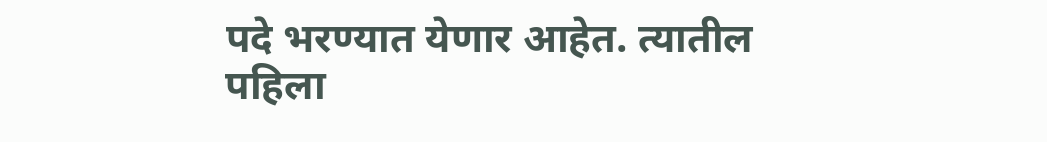पदे भरण्यात येणार आहेत. त्यातील पहिला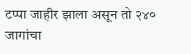टप्पा जाहीर झाला असून तो २४० जागांचा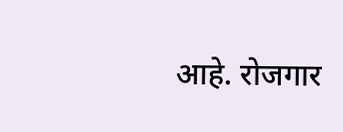आहे. रोजगार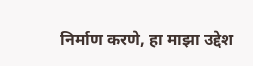निर्माण करणे, हा माझा उद्देश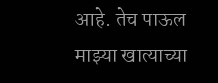आहे. तेच पाऊल माझ्या खात्याच्या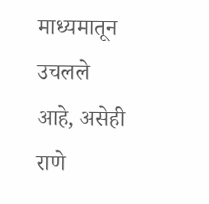माध्यमातून उचलले आहे, असेही राणे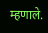म्हणाले.